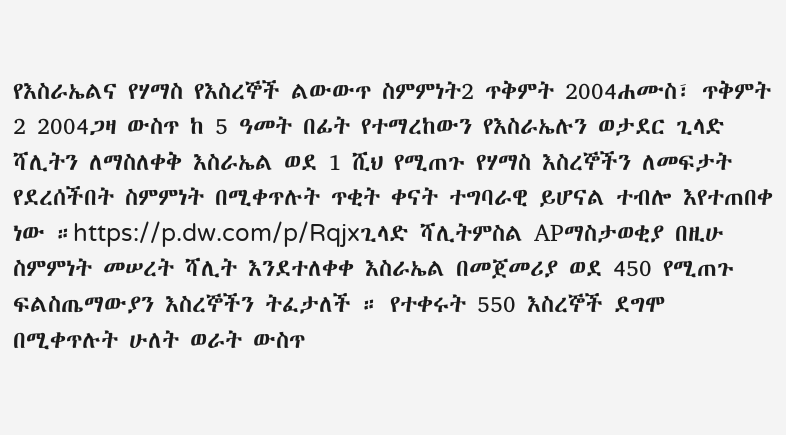የእስራኤልና የሃማስ የእስረኞች ልውውጥ ስምምነት2 ጥቅምት 2004ሐሙስ፣ ጥቅምት 2 2004ጋዛ ውስጥ ከ 5 ዓመት በፊት የተማረከውን የእስራኤሉን ወታደር ጊላድ ሻሊትን ለማስለቀቅ እስራኤል ወደ 1 ሺህ የሚጠጉ የሃማስ እስረኞችን ለመፍታት የደረሰችበት ስምምነት በሚቀጥሉት ጥቂት ቀናት ተግባራዊ ይሆናል ተብሎ እየተጠበቀ ነው ።https://p.dw.com/p/Rqjxጊላድ ሻሊትምስል APማስታወቂያ በዚሁ ስምምነት መሠረት ሻሊት እንደተለቀቀ እስራኤል በመጀመሪያ ወደ 450 የሚጠጉ ፍልስጤማውያን እስረኞችን ትፈታለች ። የተቀሩት 550 እስረኞች ደግሞ በሚቀጥሉት ሁለት ወራት ውስጥ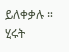ይለቀቃሉ ። ሂሩት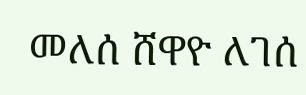መለሰ ሸዋዮ ለገሰ